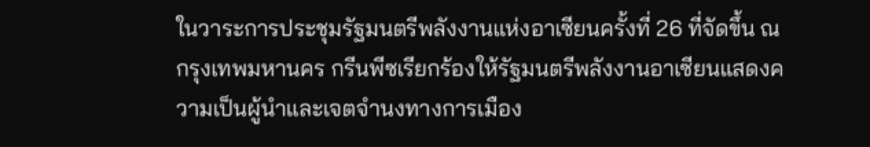ในวาระการประชุมรัฐมนตรีพลังงานแห่งอาเซียนครั้งที่ 26 ที่จัดขึ้น ณ กรุงเทพมหานคร กรีนพีซเรียกร้องให้รัฐมนตรีพลังงานอาเซียนแสดงความเป็นผู้นำและเจตจำนงทางการเมือง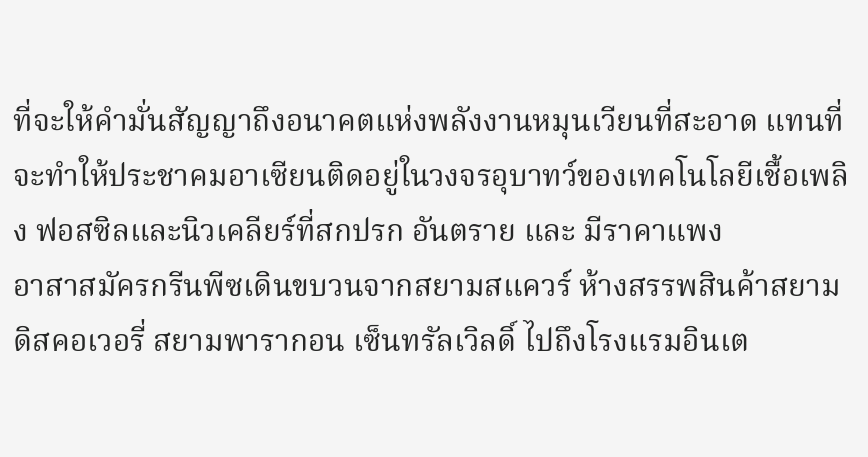ที่จะให้คำมั่นสัญญาถึงอนาคตแห่งพลังงานหมุนเวียนที่สะอาด แทนที่จะทำให้ประชาคมอาเซียนติดอยู่ในวงจรอุบาทว์ของเทคโนโลยีเชื้อเพลิง ฟอสซิลและนิวเคลียร์ที่สกปรก อันตราย และ มีราคาแพง
อาสาสมัครกรีนพีซเดินขบวนจากสยามสแควร์ ห้างสรรพสินค้าสยามดิสคอเวอรี่ สยามพารากอน เซ็นทรัลเวิลดิ์ ไปถึงโรงแรมอินเต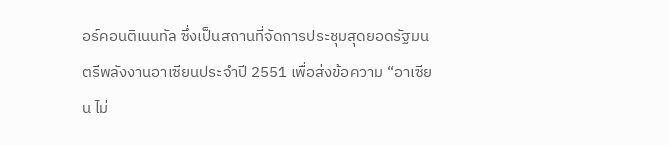อร์คอนติเนนทัล ซึ่งเป็นสถานที่จัดการประชุมสุดยอดรัฐมนตรีพลังงานอาเซียนประจำปี 2551 เพื่อส่งข้อความ “อาเซียน ไม่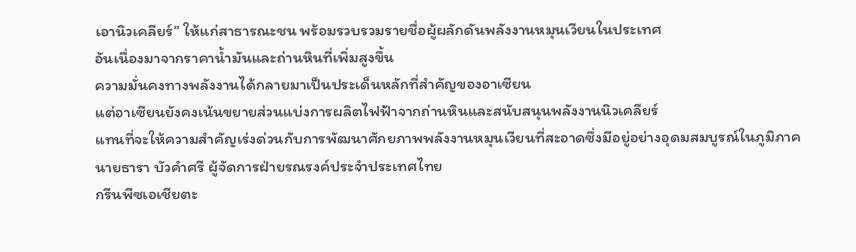เอานิวเคลียร์” ให้แก่สาธารณะชน พร้อมรวบรวมรายชื่อผู้ผลักดันพลังงานหมุนเวียนในประเทศ
อันเนื่องมาจากราคาน้ำมันและถ่านหินที่เพิ่มสูงขึ้น
ความมั่นคงทางพลังงานได้กลายมาเป็นประเด็นหลักที่สำคัญของอาเซียน
แต่อาเซียนยังคงเน้นขยายส่วนแบ่งการผลิตไฟฟ้าจากถ่านหินและสนับสนุนพลังงานนิวเคลียร์
แทนที่จะให้ความสำคัญเร่งด่วนกับการพัฒนาศักยภาพพลังงานหมุนเวียนที่สะอาดซึ่งมีอยู่อย่างอุดมสมบูรณ์ในภูมิภาค
นายธารา บัวคำศรี ผู้จัดการฝ่ายรณรงค์ประจำประเทศไทย
กรีนพีซเอเชียตะ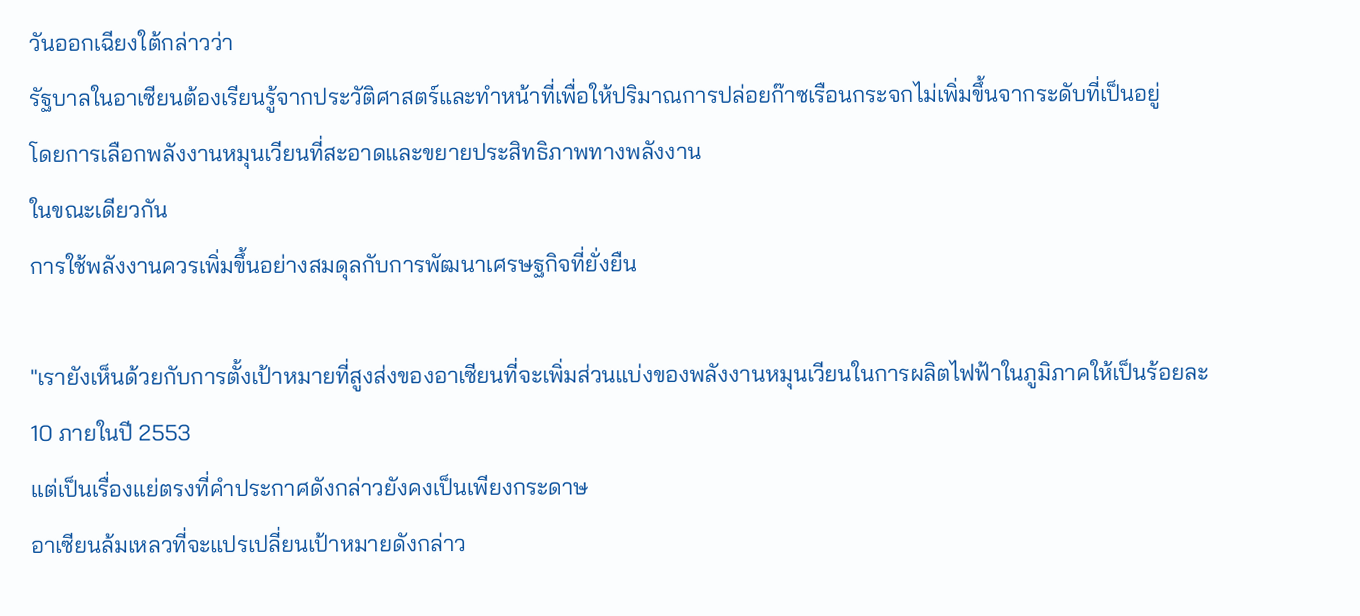วันออกเฉียงใต้กล่าวว่า
รัฐบาลในอาเซียนต้องเรียนรู้จากประวัติศาสตร์และทำหน้าที่เพื่อให้ปริมาณการปล่อยก๊าซเรือนกระจกไม่เพิ่มขึ้นจากระดับที่เป็นอยู่
โดยการเลือกพลังงานหมุนเวียนที่สะอาดและขยายประสิทธิภาพทางพลังงาน
ในขณะเดียวกัน
การใช้พลังงานควรเพิ่มขึ้นอย่างสมดุลกับการพัฒนาเศรษฐกิจที่ยั่งยืน

"เรายังเห็นด้วยกับการตั้งเป้าหมายที่สูงส่งของอาเซียนที่จะเพิ่มส่วนแบ่งของพลังงานหมุนเวียนในการผลิตไฟฟ้าในภูมิภาคให้เป็นร้อยละ
10 ภายในปี 2553
แต่เป็นเรื่องแย่ตรงที่คำประกาศดังกล่าวยังคงเป็นเพียงกระดาษ
อาเซียนล้มเหลวที่จะแปรเปลี่ยนเป้าหมายดังกล่าว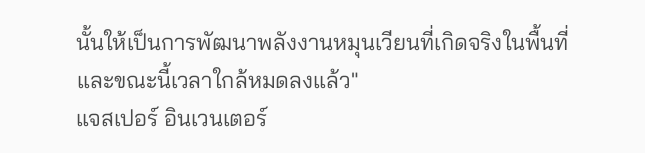นั้นให้เป็นการพัฒนาพลังงานหมุนเวียนที่เกิดจริงในพื้นที่
และขณะนี้เวลาใกล้หมดลงแล้ว"
แจสเปอร์ อินเวนเตอร์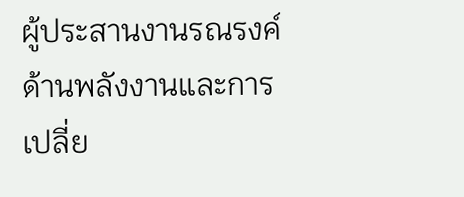ผู้ประสานงานรณรงค์ด้านพลังงานและการเปลี่ย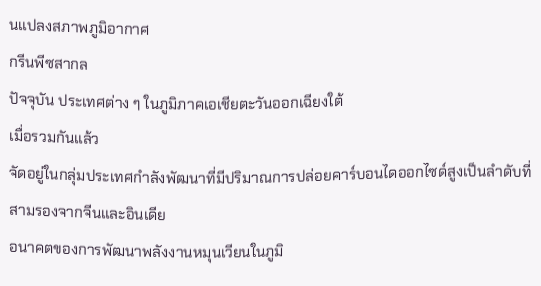นแปลงสภาพภูมิอากาศ
กรีนพีซสากล
ปัจจุบัน ประเทศต่าง ๆ ในภูมิภาคเอเชียตะวันออกเฉียงใต้
เมื่อรวมกันแล้ว
จัดอยู่ในกลุ่มประเทศกำลังพัฒนาที่มีปริมาณการปล่อยคาร์บอนไดออกไซด์สูงเป็นลำดับที่สามรองจากจีนและอินเดีย
อนาคตของการพัฒนาพลังงานหมุนเวียนในภูมิ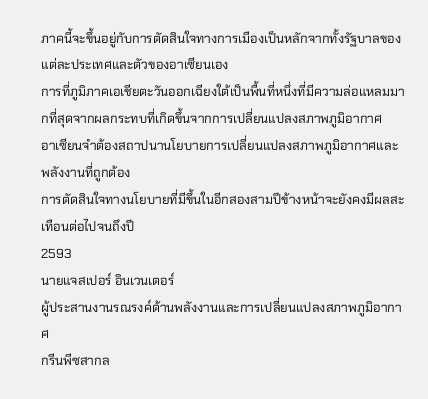ภาคนี้จะขึ้นอยู่กับการตัดสินใจทางการเมืองเป็นหลักจากทั้งรัฐบาลของแต่ละประเทศและตัวของอาเซียนเอง
การที่ภูมิภาคเอเชียตะวันออกเฉียงใต้เป็นพื้นที่หนึ่งที่มีความล่อแหลมมากที่สุดจากผลกระทบที่เกิดขึ้นจากการเปลี่ยนแปลงสภาพภูมิอากาศ
อาเซียนจำต้องสถาปนานโยบายการเปลี่ยนแปลงสภาพภูมิอากาศและพลังงานที่ถูกต้อง
การตัดสินใจทางนโยบายที่มีขึ้นในอีกสองสามปีข้างหน้าจะยังคงมีผลสะเทือนต่อไปจนถึงปี
2593
นายแจสเปอร์ อินเวนเตอร์
ผู้ประสานงานรณรงค์ด้านพลังงานและการเปลี่ยนแปลงสภาพภูมิอากาศ
กรีนพีซสากล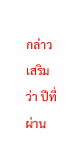กล่าวเสริมว่า ปีที่ผ่าน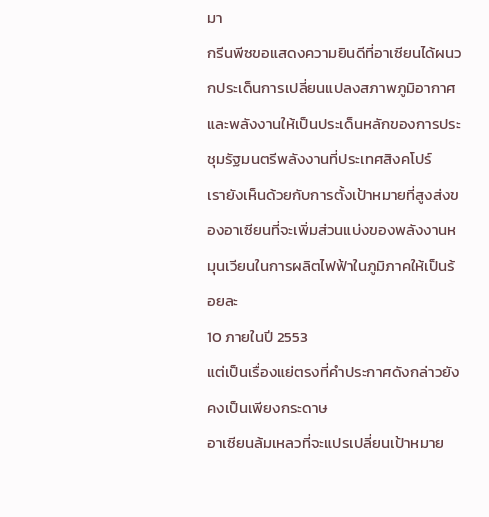มา
กรีนพีซขอแสดงความยินดีที่อาเซียนได้ผนวกประเด็นการเปลี่ยนแปลงสภาพภูมิอากาศและพลังงานให้เป็นประเด็นหลักของการประชุมรัฐมนตรีพลังงานที่ประเทศสิงคโปร์
เรายังเห็นด้วยกับการตั้งเป้าหมายที่สูงส่งของอาเซียนที่จะเพิ่มส่วนแบ่งของพลังงานหมุนเวียนในการผลิตไฟฟ้าในภูมิภาคให้เป็นร้อยละ
10 ภายในปี 2553
แต่เป็นเรื่องแย่ตรงที่คำประกาศดังกล่าวยังคงเป็นเพียงกระดาษ
อาเซียนล้มเหลวที่จะแปรเปลี่ยนเป้าหมาย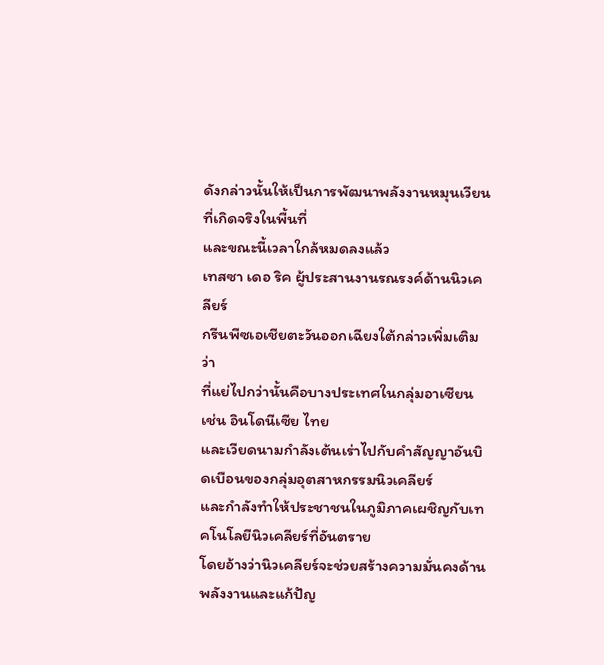ดังกล่าวนั้นให้เป็นการพัฒนาพลังงานหมุนเวียนที่เกิดจริงในพื้นที่
และขณะนี้เวลาใกล้หมดลงแล้ว
เทสซา เดอ ริค ผู้ประสานงานรณรงค์ด้านนิวเคลียร์
กรีนพีซเอเชียตะวันออกเฉียงใต้กล่าวเพิ่มเติมว่า
ที่แย่ไปกว่านั้นคือบางประเทศในกลุ่มอาเซียน เช่น อินโดนีเซีย ไทย
และเวียดนามกำลังเต้นเร่าไปกับคำสัญญาอันบิดเบือนของกลุ่มอุตสาหกรรมนิวเคลียร์
และกำลังทำให้ประชาชนในภูมิภาคเผชิญกับเทคโนโลยีนิวเคลียร์ที่อันตราย
โดยอ้างว่านิวเคลียร์จะช่วยสร้างความมั่นคงด้านพลังงานและแก้ปัญ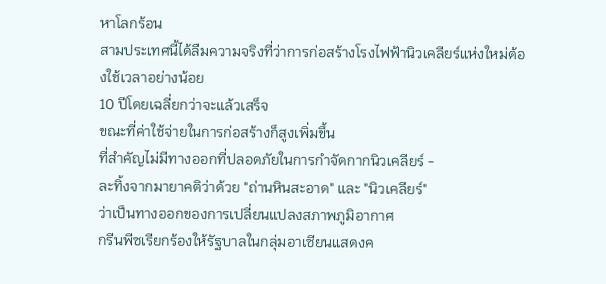หาโลกร้อน
สามประเทศนี้ได้ลืมความจริงที่ว่าการก่อสร้างโรงไฟฟ้านิวเคลียร์แห่งใหม่ต้องใช้เวลาอย่างน้อย
10 ปีโดยเฉลี่ยกว่าจะแล้วเสร็จ
ขณะที่ค่าใช้จ่ายในการก่อสร้างก็สูงเพิ่มขึ้น
ที่สำคัญไม่มีทางออกที่ปลอดภัยในการกำจัดกากนิวเคลียร์ -
ละทิ้งจากมายาคติว่าด้วย "ถ่านหินสะอาด" และ "นิวเคลียร์"
ว่าเป็นทางออกของการเปลี่ยนแปลงสภาพภูมิอากาศ
กรีนพีซเรียกร้องให้รัฐบาลในกลุ่มอาเซียนแสดงค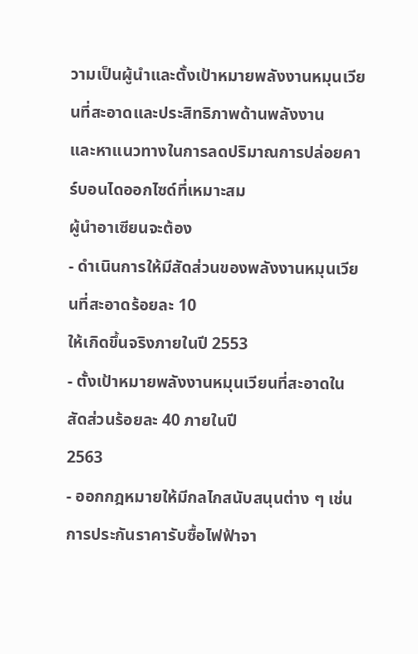วามเป็นผู้นำและตั้งเป้าหมายพลังงานหมุนเวียนที่สะอาดและประสิทธิภาพด้านพลังงาน
และหาแนวทางในการลดปริมาณการปล่อยคาร์บอนไดออกไซด์ที่เหมาะสม
ผู้นำอาเซียนจะต้อง
- ดำเนินการให้มีสัดส่วนของพลังงานหมุนเวียนที่สะอาดร้อยละ 10
ให้เกิดขึ้นจริงภายในปี 2553
- ตั้งเป้าหมายพลังงานหมุนเวียนที่สะอาดในสัดส่วนร้อยละ 40 ภายในปี
2563
- ออกกฎหมายให้มีกลไกสนับสนุนต่าง ๆ เช่น
การประกันราคารับซื้อไฟฟ้าจา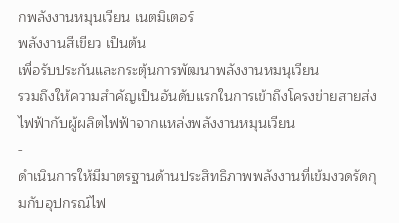กพลังงานหมุนเวียน เนตมิเตอร์
พลังงานสีเขียว เป็นต้น
เพื่อรับประกันและกระตุ้นการพัฒนาพลังงานหมนุเวียน
รวมถึงให้ความสำคัญเป็นอันดับแรกในการเข้าถึงโครงข่ายสายส่งไฟฟ้ากับผู้ผลิตไฟฟ้าจากแหล่งพลังงานหมุนเวียน
-
ดำเนินการให้มีมาตรฐานด้านประสิทธิภาพพลังงานที่เข้มงวดรัดกุมกับอุปกรณ์ไฟ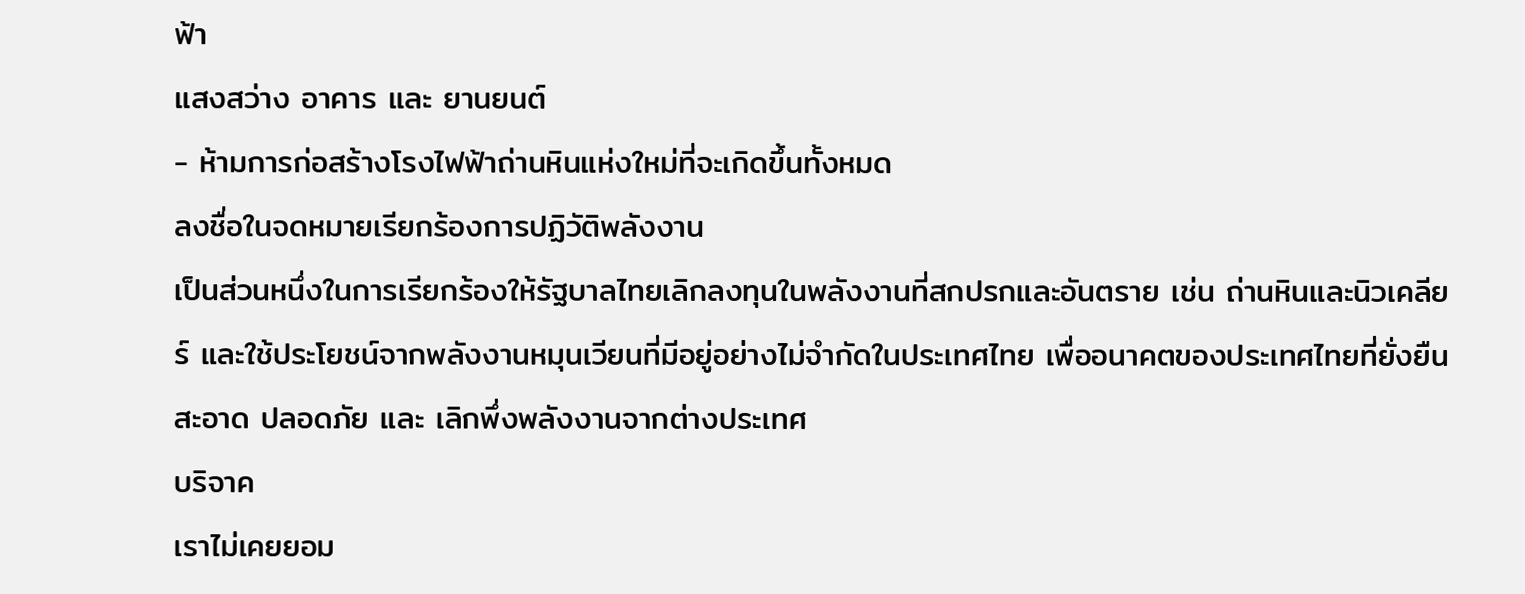ฟ้า
แสงสว่าง อาคาร และ ยานยนต์
- ห้ามการก่อสร้างโรงไฟฟ้าถ่านหินแห่งใหม่ที่จะเกิดขึ้นทั้งหมด
ลงชื่อในจดหมายเรียกร้องการปฏิวัติพลังงาน
เป็นส่วนหนึ่งในการเรียกร้องให้รัฐบาลไทยเลิกลงทุนในพลังงานที่สกปรกและอันตราย เช่น ถ่านหินและนิวเคลียร์ และใช้ประโยชน์จากพลังงานหมุนเวียนที่มีอยู่อย่างไม่จำกัดในประเทศไทย เพื่ออนาคตของประเทศไทยที่ยั่งยืน สะอาด ปลอดภัย และ เลิกพึ่งพลังงานจากต่างประเทศ
บริจาค
เราไม่เคยยอม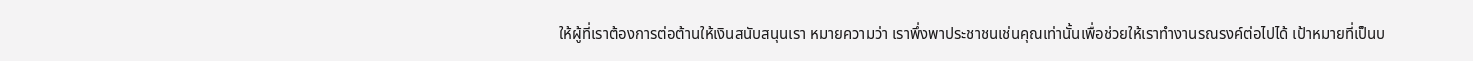ให้ผู้ที่เราต้องการต่อต้านให้เงินสนับสนุนเรา หมายความว่า เราพึ่งพาประชาชนเช่นคุณเท่านั้นเพื่อช่วยให้เราทำงานรณรงค์ต่อไปได้ เป้าหมายที่เป็นบ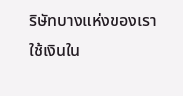ริษัทบางแห่งของเราใช้เงินใน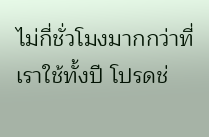ไม่กี่ชั่วโมงมากกว่าที่เราใช้ทั้งปี โปรดช่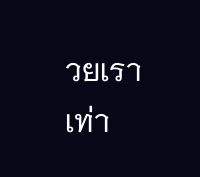วยเราเท่า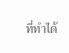ที่ทำได้